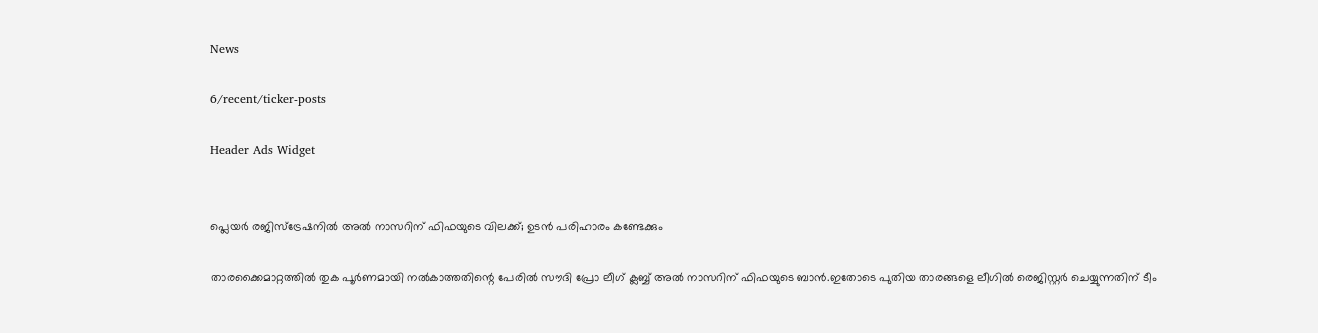News

6/recent/ticker-posts

Header Ads Widget


പ്ലെയര്‍ രജിസ്ട്രേഷനില്‍ അല്‍ നാസറിന് ഫിഫയുടെ വിലക്ക്; ഉടന്‍ പരിഹാരം കണ്ടേക്കും

താരക്കൈമാറ്റത്തില്‍ തുക പൂര്‍ണമായി നല്‍കാത്തതിന്റെ പേരില്‍ സൗദി പ്രോ ലീഗ് ക്ലബ്ബ് അല്‍ നാസറിന് ഫിഫയുടെ ബാൻ.ഇതോടെ പുതിയ താരങ്ങളെ ലീഗില്‍ രെജിസ്റ്റര്‍ ചെയ്യുന്നതിന് ടീം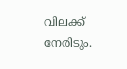വിലക്ക് നേരിടും.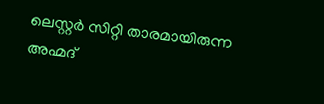ലെസ്റ്റര്‍ സിറ്റി താരമായിരുന്ന അഹ്മദ്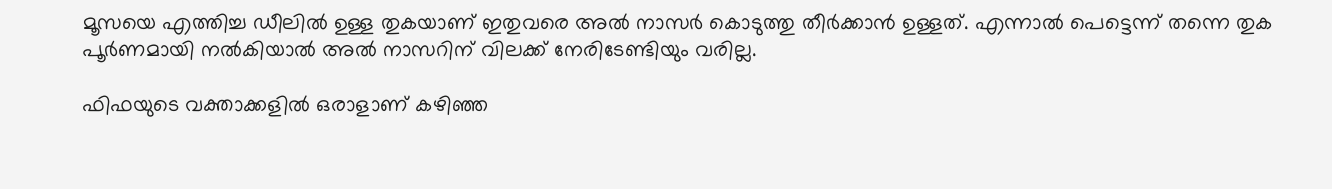മൂസയെ എത്തിച്ച ഡീലില്‍ ഉള്ള തുകയാണ് ഇതുവരെ അല്‍ നാസര്‍ കൊടുത്തു തീര്‍ക്കാൻ ഉള്ളത്. എന്നാല്‍ പെട്ടെന്ന് തന്നെ തുക പൂര്‍ണമായി നല്‍കിയാല്‍ അല്‍ നാസറിന് വിലക്ക് നേരിടേണ്ടിയും വരില്ല.

ഫിഫയുടെ വക്താക്കളില്‍ ഒരാളാണ് കഴിഞ്ഞ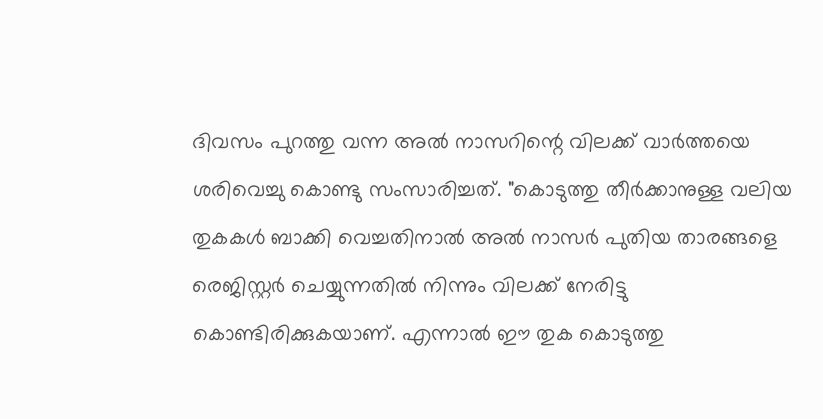ദിവസം പുറത്തു വന്ന അല്‍ നാസറിന്റെ വിലക്ക് വാര്‍ത്തയെ ശരിവെച്ചു കൊണ്ടു സംസാരിച്ചത്. "കൊടുത്തു തീര്‍ക്കാനുള്ള വലിയ തുകകള്‍ ബാക്കി വെച്ചതിനാല്‍ അല്‍ നാസര്‍ പുതിയ താരങ്ങളെ രെജിസ്റ്റര്‍ ചെയ്യുന്നതില്‍ നിന്നും വിലക്ക് നേരിട്ടു കൊണ്ടിരിക്കുകയാണ്. എന്നാല്‍ ഈ തുക കൊടുത്തു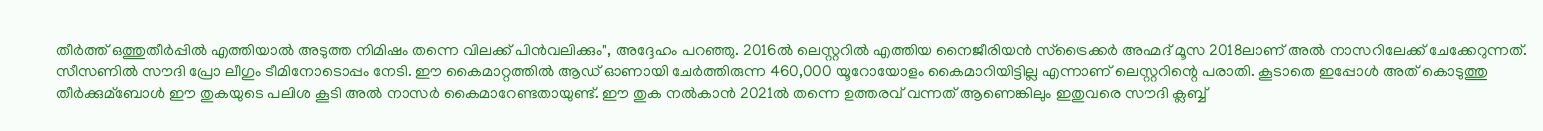തീര്‍ത്ത് ഒത്തുതീര്‍പ്പില്‍ എത്തിയാല്‍ അടുത്ത നിമിഷം തന്നെ വിലക്ക് പിൻവലിക്കും", അദ്ദേഹം പറഞ്ഞു. 2016ല്‍ ലെസ്റ്ററില്‍ എത്തിയ നൈജീരിയൻ സ്‌ട്രൈക്കര്‍ അഹ്മദ് മൂസ 2018ലാണ് അല്‍ നാസറിലേക്ക് ചേക്കേറുന്നത്. സീസണില്‍ സൗദി പ്രോ ലീഗും ടീമിനോടൊപ്പം നേടി. ഈ കൈമാറ്റത്തില്‍ ആഡ് ഓണായി ചേര്‍ത്തിരുന്ന 460,000 യൂറോയോളം കൈമാറിയിട്ടില്ല എന്നാണ് ലെസ്റ്ററിന്റെ പരാതി. കൂടാതെ ഇപ്പോള്‍ അത് കൊടുത്തു തീര്‍ക്കുമ്ബോള്‍ ഈ തുകയുടെ പലിശ കൂടി അല്‍ നാസര്‍ കൈമാറേണ്ടതായുണ്ട്. ഈ തുക നല്‍കാൻ 2021ല്‍ തന്നെ ഉത്തരവ് വന്നത് ആണെങ്കിലും ഇതുവരെ സൗദി ക്ലബ്ബ്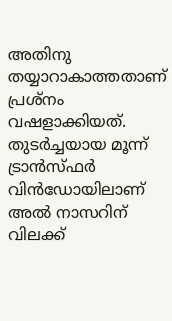അതിനു തയ്യാറാകാത്തതാണ് പ്രശ്നം വഷളാക്കിയത്. തുടര്‍ച്ചയായ മൂന്ന് ട്രാൻസ്ഫര്‍ വിൻഡോയിലാണ് അല്‍ നാസറിന് വിലക്ക്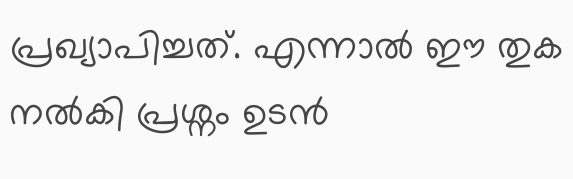പ്രഖ്യാപിച്ചത്. എന്നാല്‍ ഈ തുക നല്‍കി പ്രശ്നം ഉടൻ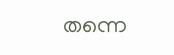തന്നെ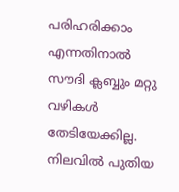പരിഹരിക്കാം എന്നതിനാല്‍ സൗദി ക്ലബ്ബും മറ്റു വഴികള്‍ തേടിയേക്കില്ല. നിലവില്‍ പുതിയ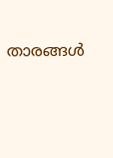താരങ്ങള്‍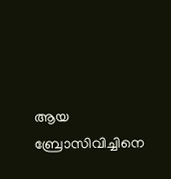ആയ ബ്രോസിവിച്ചിനെ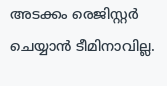അടക്കം രെജിസ്റ്റര്‍ ചെയ്യാൻ ടീമിനാവില്ല.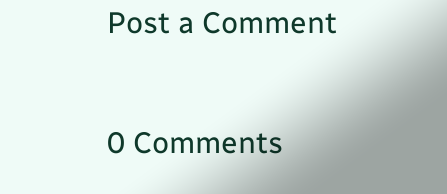Post a Comment

0 Comments